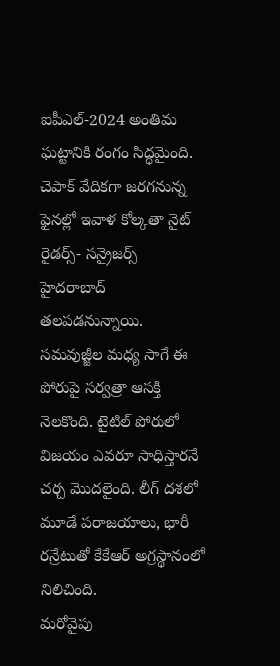ఐపీఎల్-2024 అంతిమ ఘట్టానికి రంగం సిద్ధమైంది. చెపాక్ వేదికగా జరగనున్న ఫైనల్లో ఇవాళ కోల్కతా నైట్ రైడర్స్- సన్రైజర్స్ హైదరాబాద్ తలపడనున్నాయి. సమవుజ్జీల మధ్య సాగే ఈ పోరుపై సర్వత్రా ఆసక్తి నెలకొంది. టైటిల్ పోరులో విజయం ఎవరూ సాధిస్తారనే చర్చ మొదలైంది. లీగ్ దశలో మూడే పరాజయాలు, భారీ రన్రేటుతో కేకేఆర్ అగ్రస్థానంలో నిలిచింది.
మరోవైపు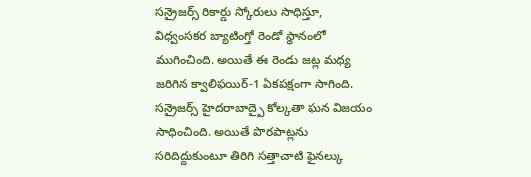సన్రైజర్స్ రికార్డు స్కోరులు సాధిస్తూ, విధ్వంసకర బ్యాటింగ్తో రెండో స్థానంలో ముగించింది. అయితే ఈ రెండు జట్ల మధ్య జరిగిన క్వాలిఫయిర్-1 ఏకపక్షంగా సాగింది. సన్రైజర్స్ హైదరాబాద్పై కోల్కతా ఘన విజయం సాధించింది. అయితే పొరపాట్లను సరిదిద్దుకుంటూ తిరిగి సత్తాచాటి ఫైనల్కు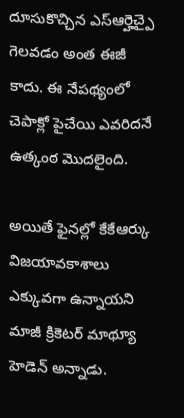దూసుకొచ్చిన ఎస్ఆర్హెచ్పై గెలవడం అంత ఈజీ కాదు. ఈ నేపథ్యంలో చెపాక్లో పైచేయి ఎవరిదనే ఉత్కంఠ మొదలైంది.

అయితే ఫైనల్లో కేకేఆర్కు విజయావకాశాలు ఎక్కువగా ఉన్నాయని మాజీ క్రికెటర్ మాథ్యూ హెడెన్ అన్నాడు.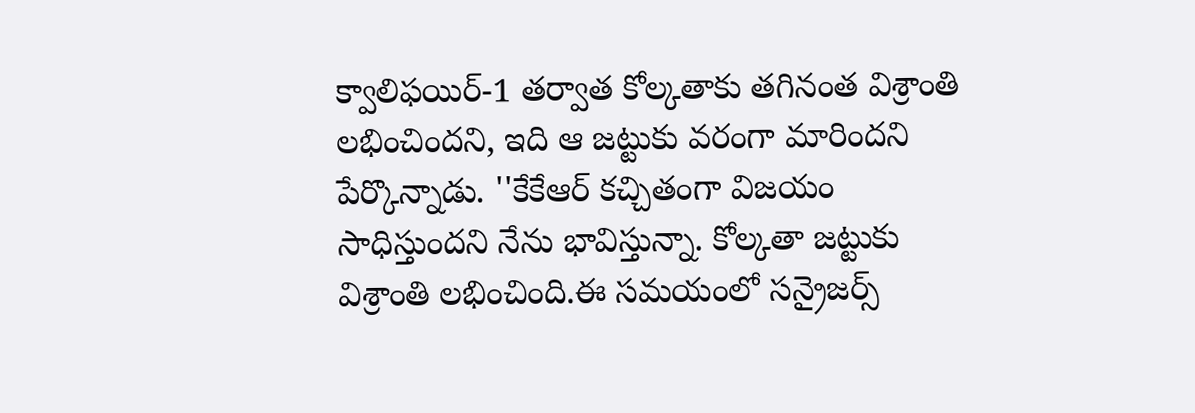క్వాలిఫయిర్-1 తర్వాత కోల్కతాకు తగినంత విశ్రాంతి లభించిందని, ఇది ఆ జట్టుకు వరంగా మారిందని పేర్కొన్నాడు. ''కేకేఆర్ కచ్చితంగా విజయం సాధిస్తుందని నేను భావిస్తున్నా. కోల్కతా జట్టుకు విశ్రాంతి లభించింది.ఈ సమయంలో సన్రైజర్స్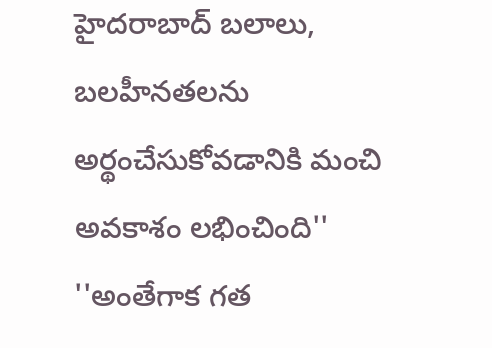హైదరాబాద్ బలాలు, బలహీనతలను అర్థంచేసుకోవడానికి మంచి అవకాశం లభించింది''
''అంతేగాక గత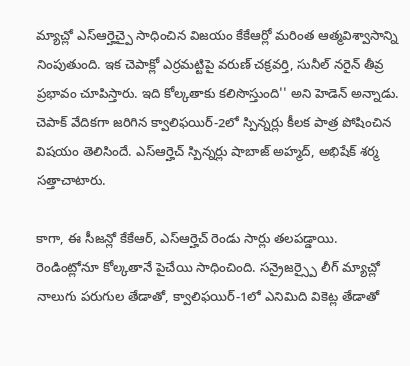మ్యాచ్లో ఎస్ఆర్హెచ్పై సాధించిన విజయం కేకేఆర్లో మరింత ఆత్మవిశ్వాసాన్ని నింపుతుంది. ఇక చెపాక్లో ఎర్రమట్టిపై వరుణ్ చక్రవర్తి, సునీల్ నరైన్ తీవ్ర ప్రభావం చూపిస్తారు. ఇది కోల్కతాకు కలిసొస్తుంది'' అని హెడెన్ అన్నాడు. చెపాక్ వేదికగా జరిగిన క్వాలిఫయిర్-2లో స్పిన్నర్లు కీలక పాత్ర పోషించిన విషయం తెలిసిందే. ఎస్ఆర్హెచ్ స్పిన్నర్లు షాబాజ్ అహ్మద్, అభిషేక్ శర్మ సత్తాచాటారు.

కాగా, ఈ సీజన్లో కేకేఆర్, ఎస్ఆర్హెచ్ రెండు సార్లు తలపడ్డాయి. రెండింట్లోనూ కోల్కతానే పైచేయి సాధించింది. సన్రైజర్స్పై లీగ్ మ్యాచ్లో నాలుగు పరుగుల తేడాతో, క్వాలిఫయిర్-1లో ఎనిమిది వికెట్ల తేడాతో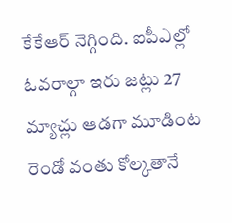కేకేఆర్ నెగ్గింది. ఐపీఎల్లో ఓవరాల్గా ఇరు జట్లు 27 మ్యాచ్లు ఆడగా మూడింట రెండో వంతు కోల్కతానే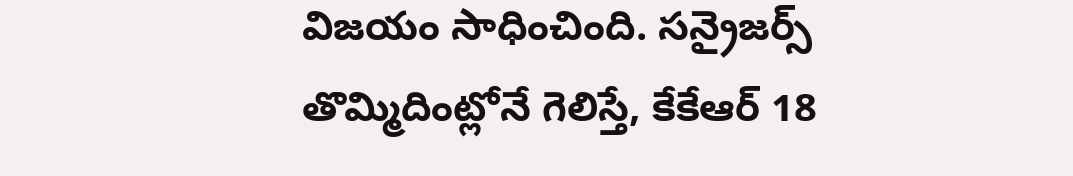విజయం సాధించింది. సన్రైజర్స్ తొమ్మిదింట్లోనే గెలిస్తే, కేకేఆర్ 18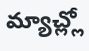మ్యాచ్ల్లో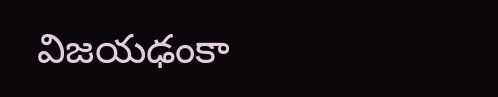విజయఢంకా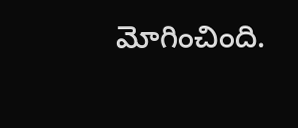మోగించింది.